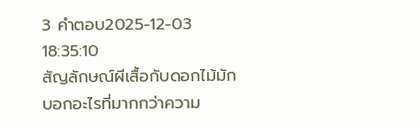3 คำตอบ2025-12-03 18:35:10
สัญลักษณ์ผีเสื้อกับดอกไม้มักบอกอะไรที่มากกว่าความ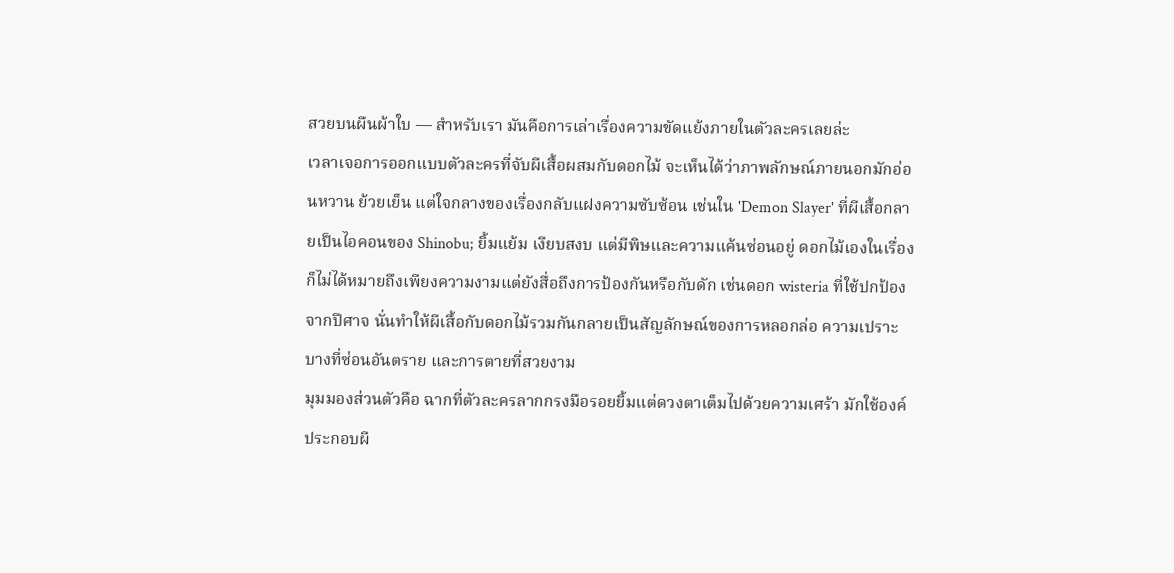สวยบนผืนผ้าใบ — สำหรับเรา มันคือการเล่าเรื่องความขัดแย้งภายในตัวละครเลยล่ะ
เวลาเจอการออกแบบตัวละครที่จับผีเสื้อผสมกับดอกไม้ จะเห็นได้ว่าภาพลักษณ์ภายนอกมักอ่อนหวาน ย้วยเย็น แต่ใจกลางของเรื่องกลับแฝงความซับซ้อน เช่นใน 'Demon Slayer' ที่ผีเสื้อกลายเป็นไอคอนของ Shinobu; ยิ้มแย้ม เงียบสงบ แต่มีพิษและความแค้นซ่อนอยู่ ดอกไม้เองในเรื่องก็ไม่ได้หมายถึงเพียงความงามแต่ยังสื่อถึงการป้องกันหรือกับดัก เช่นดอก wisteria ที่ใช้ปกป้องจากปีศาจ นั่นทำให้ผีเสื้อกับดอกไม้รวมกันกลายเป็นสัญลักษณ์ของการหลอกล่อ ความเปราะบางที่ซ่อนอันตราย และการตายที่สวยงาม
มุมมองส่วนตัวคือ ฉากที่ตัวละครลากกรงมือรอยยิ้มแต่ดวงตาเต็มไปด้วยความเศร้า มักใช้องค์ประกอบผี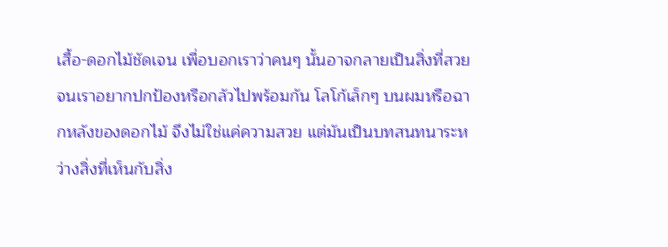เสื้อ-ดอกไม้ชัดเจน เพื่อบอกเราว่าคนๆ นั้นอาจกลายเป็นสิ่งที่สวยจนเราอยากปกป้องหรือกลัวไปพร้อมกัน โลโก้เล็กๆ บนผมหรือฉากหลังของดอกไม้ จึงไม่ใช่แค่ความสวย แต่มันเป็นบทสนทนาระหว่างสิ่งที่เห็นกับสิ่ง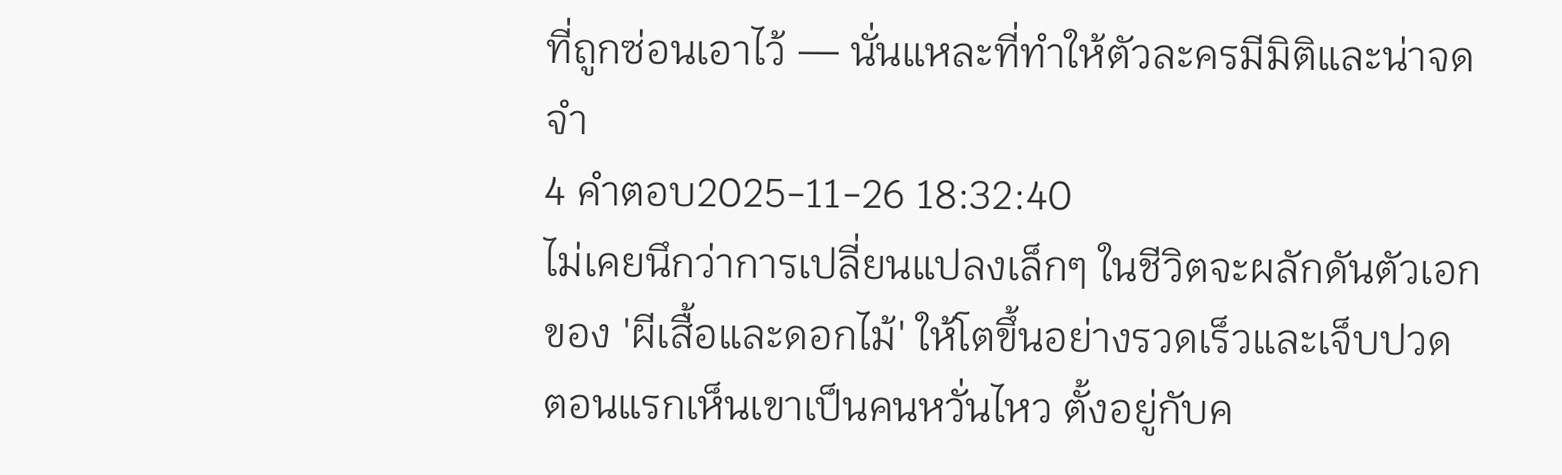ที่ถูกซ่อนเอาไว้ — นั่นแหละที่ทำให้ตัวละครมีมิติและน่าจดจำ
4 คำตอบ2025-11-26 18:32:40
ไม่เคยนึกว่าการเปลี่ยนแปลงเล็กๆ ในชีวิตจะผลักดันตัวเอกของ 'ผีเสื้อและดอกไม้' ให้โตขึ้นอย่างรวดเร็วและเจ็บปวด
ตอนแรกเห็นเขาเป็นคนหวั่นไหว ตั้งอยู่กับค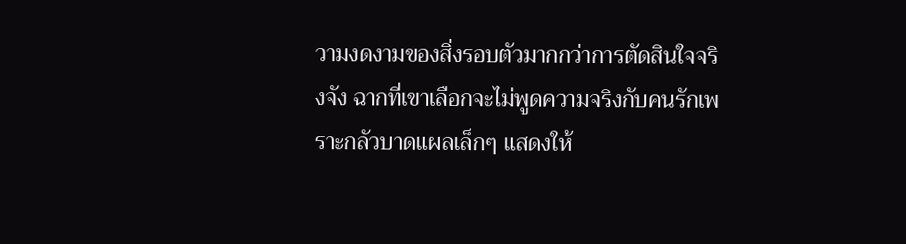วามงดงามของสิ่งรอบตัวมากกว่าการตัดสินใจจริงจัง ฉากที่เขาเลือกจะไม่พูดความจริงกับคนรักเพราะกลัวบาดแผลเล็กๆ แสดงให้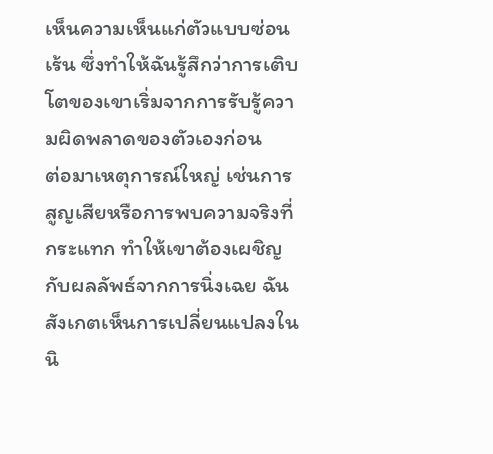เห็นความเห็นแก่ตัวแบบซ่อนเร้น ซึ่งทำให้ฉันรู้สึกว่าการเติบโตของเขาเริ่มจากการรับรู้ความผิดพลาดของตัวเองก่อน
ต่อมาเหตุการณ์ใหญ่ เช่นการสูญเสียหรือการพบความจริงที่กระแทก ทำให้เขาต้องเผชิญกับผลลัพธ์จากการนิ่งเฉย ฉันสังเกตเห็นการเปลี่ยนแปลงในนิ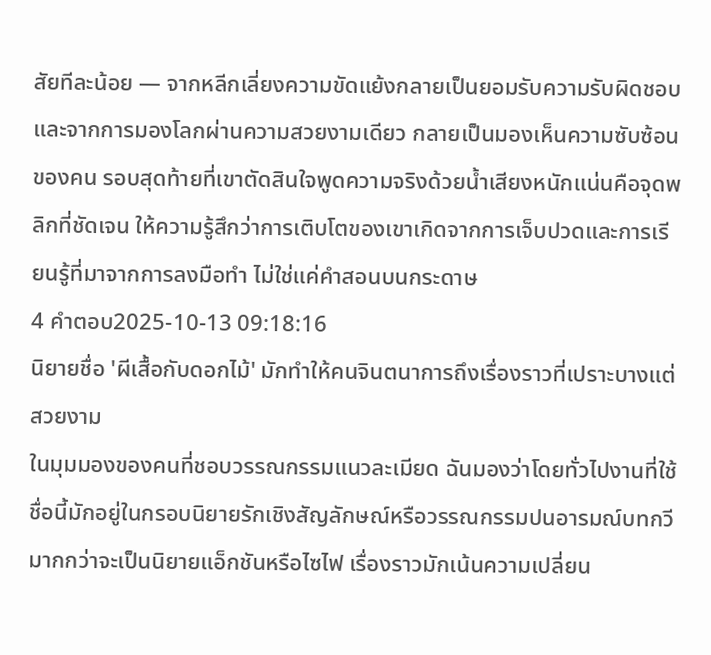สัยทีละน้อย — จากหลีกเลี่ยงความขัดแย้งกลายเป็นยอมรับความรับผิดชอบ และจากการมองโลกผ่านความสวยงามเดียว กลายเป็นมองเห็นความซับซ้อนของคน รอบสุดท้ายที่เขาตัดสินใจพูดความจริงด้วยน้ำเสียงหนักแน่นคือจุดพลิกที่ชัดเจน ให้ความรู้สึกว่าการเติบโตของเขาเกิดจากการเจ็บปวดและการเรียนรู้ที่มาจากการลงมือทำ ไม่ใช่แค่คำสอนบนกระดาษ
4 คำตอบ2025-10-13 09:18:16
นิยายชื่อ 'ผีเสื้อกับดอกไม้' มักทำให้คนจินตนาการถึงเรื่องราวที่เปราะบางแต่สวยงาม
ในมุมมองของคนที่ชอบวรรณกรรมแนวละเมียด ฉันมองว่าโดยทั่วไปงานที่ใช้ชื่อนี้มักอยู่ในกรอบนิยายรักเชิงสัญลักษณ์หรือวรรณกรรมปนอารมณ์บทกวี มากกว่าจะเป็นนิยายแอ็กชันหรือไซไฟ เรื่องราวมักเน้นความเปลี่ยน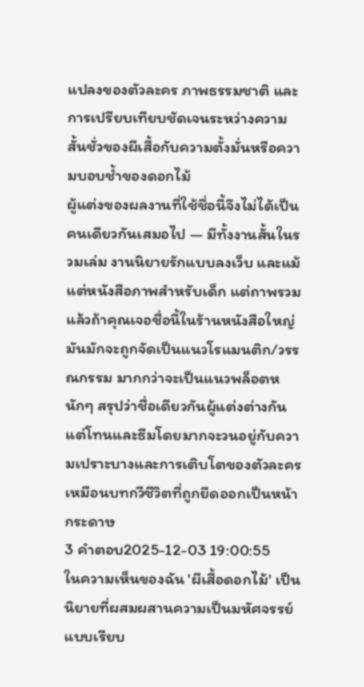แปลงของตัวละคร ภาพธรรมชาติ และการเปรียบเทียบชัดเจนระหว่างความสั้นชั่วของผีเสื้อกับความตั้งมั่นหรือความบอบช้ำของดอกไม้
ผู้แต่งของผลงานที่ใช้ชื่อนี้จึงไม่ได้เป็นคนเดียวกันเสมอไป — มีทั้งงานสั้นในรวมเล่ม งานนิยายรักแบบลงเว็บ และแม้แต่หนังสือภาพสำหรับเด็ก แต่ถาพรวมแล้วถ้าคุณเจอชื่อนี้ในร้านหนังสือใหญ่ มันมักจะถูกจัดเป็นแนวโรแมนติก/วรรณกรรม มากกว่าจะเป็นแนวพล็อตหนักๆ สรุปว่าชื่อเดียวกันผู้แต่งต่างกัน แต่โทนและธีมโดยมากจะวนอยู่กับความเปราะบางและการเติบโตของตัวละคร เหมือนบทกวีชีวิตที่ถูกยืดออกเป็นหน้ากระดาษ
3 คำตอบ2025-12-03 19:00:55
ในความเห็นของฉัน 'ผีเสื้อดอกไม้' เป็นนิยายที่ผสมผสานความเป็นมหัศจรรย์แบบเรียบ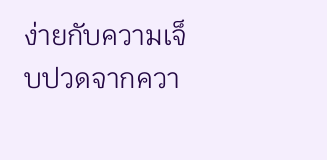ง่ายกับความเจ็บปวดจากควา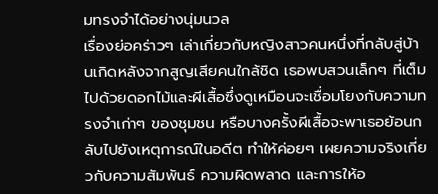มทรงจำได้อย่างนุ่มนวล
เรื่องย่อคร่าวๆ เล่าเกี่ยวกับหญิงสาวคนหนึ่งที่กลับสู่บ้านเกิดหลังจากสูญเสียคนใกล้ชิด เธอพบสวนเล็กๆ ที่เต็มไปด้วยดอกไม้และผีเสื้อซึ่งดูเหมือนจะเชื่อมโยงกับความทรงจำเก่าๆ ของชุมชน หรือบางครั้งผีเสื้อจะพาเธอย้อนกลับไปยังเหตุการณ์ในอดีต ทำให้ค่อยๆ เผยความจริงเกี่ยวกับความสัมพันธ์ ความผิดพลาด และการให้อ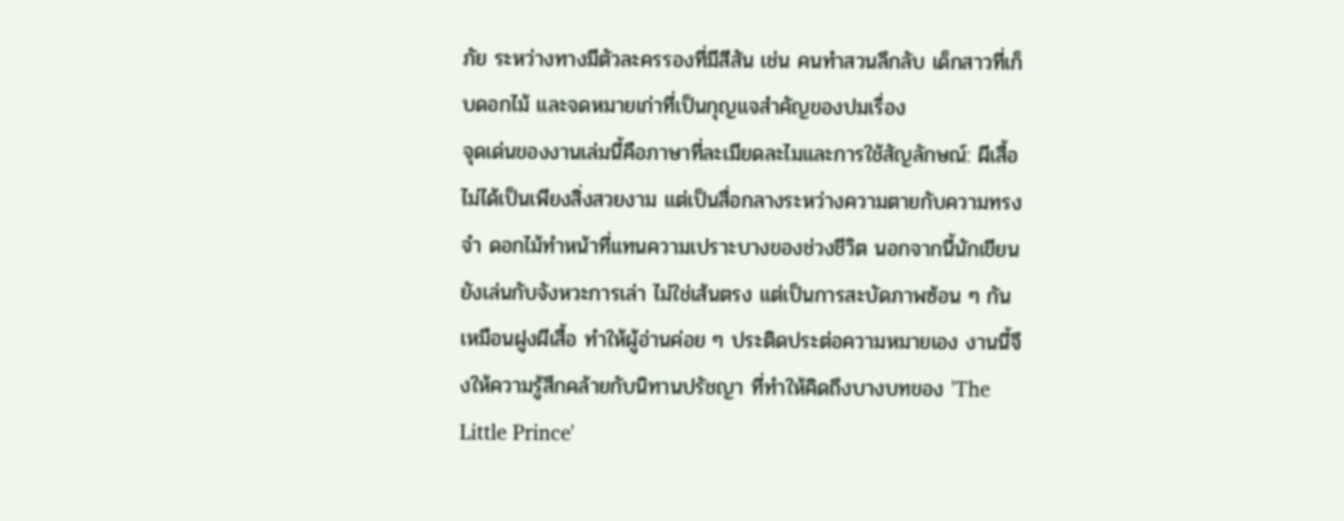ภัย ระหว่างทางมีตัวละครรองที่มีสีสัน เช่น คนทำสวนลึกลับ เด็กสาวที่เก็บดอกไม้ และจดหมายเก่าที่เป็นกุญแจสำคัญของปมเรื่อง
จุดเด่นของงานเล่มนี้คือภาษาที่ละเมียดละไมและการใช้สัญลักษณ์: ผีเสื้อไม่ได้เป็นเพียงสิ่งสวยงาม แต่เป็นสื่อกลางระหว่างความตายกับความทรงจำ ดอกไม้ทำหน้าที่แทนความเปราะบางของช่วงชีวิต นอกจากนี้นักเขียนยังเล่นกับจังหวะการเล่า ไม่ใช่เส้นตรง แต่เป็นการสะบัดภาพซ้อน ๆ กันเหมือนฝูงผีเสื้อ ทำให้ผู้อ่านค่อย ๆ ประติดประต่อความหมายเอง งานนี้จึงให้ความรู้สึกคล้ายกับนิทานปรัชญา ที่ทำให้คิดถึงบางบทของ 'The Little Prince'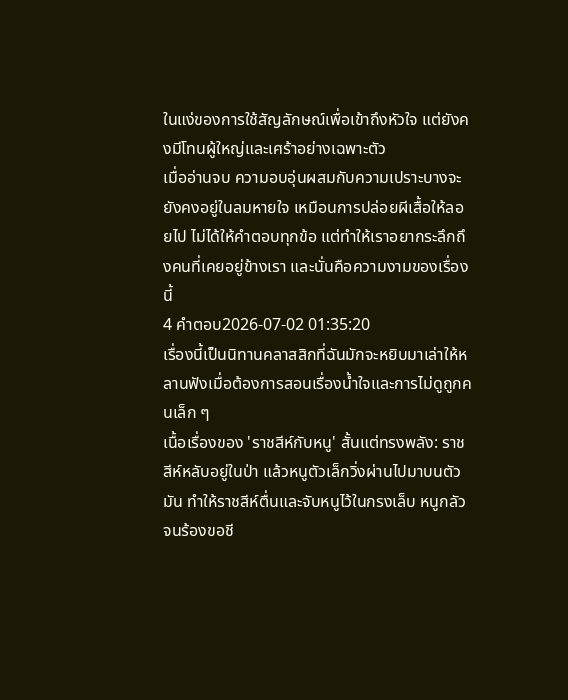ในแง่ของการใช้สัญลักษณ์เพื่อเข้าถึงหัวใจ แต่ยังคงมีโทนผู้ใหญ่และเศร้าอย่างเฉพาะตัว
เมื่ออ่านจบ ความอบอุ่นผสมกับความเปราะบางจะยังคงอยู่ในลมหายใจ เหมือนการปล่อยผีเสื้อให้ลอยไป ไม่ได้ให้คำตอบทุกข้อ แต่ทำให้เราอยากระลึกถึงคนที่เคยอยู่ข้างเรา และนั่นคือความงามของเรื่องนี้
4 คำตอบ2026-07-02 01:35:20
เรื่องนี้เป็นนิทานคลาสสิกที่ฉันมักจะหยิบมาเล่าให้หลานฟังเมื่อต้องการสอนเรื่องน้ำใจและการไม่ดูถูกคนเล็ก ๆ
เนื้อเรื่องของ 'ราชสีห์กับหนู' สั้นแต่ทรงพลัง: ราชสีห์หลับอยู่ในป่า แล้วหนูตัวเล็กวิ่งผ่านไปมาบนตัวมัน ทำให้ราชสีห์ตื่นและจับหนูไว้ในกรงเล็บ หนูกลัวจนร้องขอชี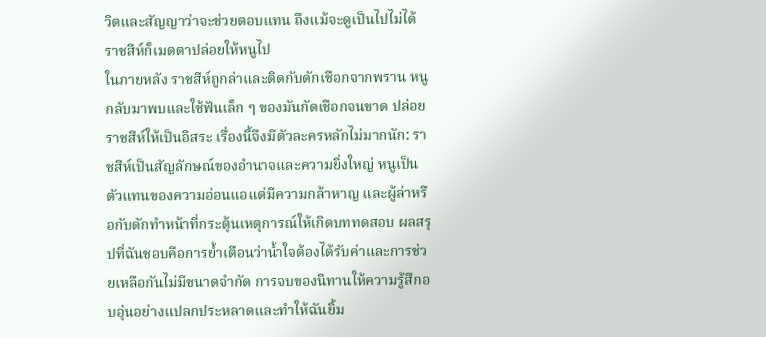วิตและสัญญาว่าจะช่วยตอบแทน ถึงแม้จะดูเป็นไปไม่ได้ ราชสีห์ก็เมตตาปล่อยให้หนูไป
ในภายหลัง ราชสีห์ถูกล่าและติดกับดักเชือกจากพราน หนูกลับมาพบและใช้ฟันเล็ก ๆ ของมันกัดเชือกจนขาด ปล่อยราชสีห์ให้เป็นอิสระ เรื่องนี้จึงมีตัวละครหลักไม่มากนัก: ราชสีห์เป็นสัญลักษณ์ของอำนาจและความยิ่งใหญ่ หนูเป็นตัวแทนของความอ่อนแอแต่มีความกล้าหาญ และผู้ล่าหรือกับดักทำหน้าที่กระตุ้นเหตุการณ์ให้เกิดบททดสอบ ผลสรุปที่ฉันชอบคือการย้ำเตือนว่าน้ำใจต้องได้รับค่าและการช่วยเหลือกันไม่มีขนาดจำกัด การจบของนิทานให้ความรู้สึกอบอุ่นอย่างแปลกประหลาดและทำให้ฉันยิ้ม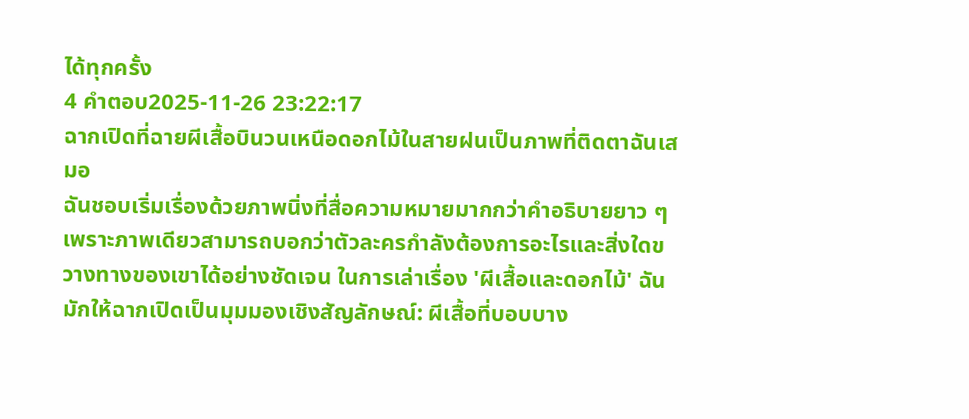ได้ทุกครั้ง
4 คำตอบ2025-11-26 23:22:17
ฉากเปิดที่ฉายผีเสื้อบินวนเหนือดอกไม้ในสายฝนเป็นภาพที่ติดตาฉันเสมอ
ฉันชอบเริ่มเรื่องด้วยภาพนิ่งที่สื่อความหมายมากกว่าคำอธิบายยาว ๆ เพราะภาพเดียวสามารถบอกว่าตัวละครกำลังต้องการอะไรและสิ่งใดขวางทางของเขาได้อย่างชัดเจน ในการเล่าเรื่อง 'ผีเสื้อและดอกไม้' ฉันมักให้ฉากเปิดเป็นมุมมองเชิงสัญลักษณ์: ผีเสื้อที่บอบบาง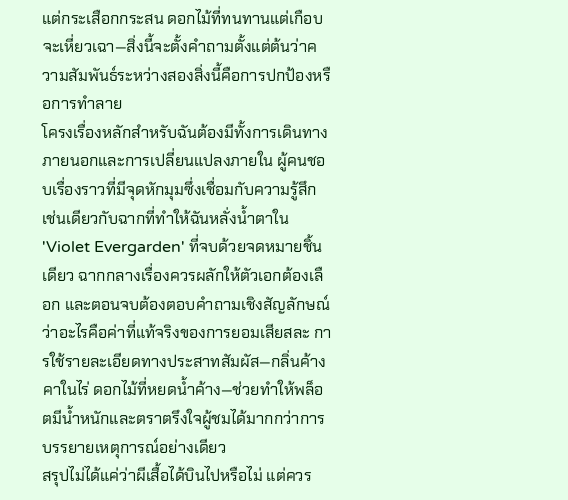แต่กระเสือกกระสน ดอกไม้ที่ทนทานแต่เกือบจะเหี่ยวเฉา—สิ่งนี้จะตั้งคำถามตั้งแต่ต้นว่าความสัมพันธ์ระหว่างสองสิ่งนี้คือการปกป้องหรือการทำลาย
โครงเรื่องหลักสำหรับฉันต้องมีทั้งการเดินทางภายนอกและการเปลี่ยนแปลงภายใน ผู้คนชอบเรื่องราวที่มีจุดหักมุมซึ่งเชื่อมกับความรู้สึก เช่นเดียวกับฉากที่ทำให้ฉันหลั่งน้ำตาใน 'Violet Evergarden' ที่จบด้วยจดหมายชิ้นเดียว ฉากกลางเรื่องควรผลักให้ตัวเอกต้องเลือก และตอนจบต้องตอบคำถามเชิงสัญลักษณ์ว่าอะไรคือค่าที่แท้จริงของการยอมเสียสละ การใช้รายละเอียดทางประสาทสัมผัส—กลิ่นค้างคาในไร่ ดอกไม้ที่หยดน้ำค้าง—ช่วยทำให้พล็อตมีน้ำหนักและตราตรึงใจผู้ชมได้มากกว่าการบรรยายเหตุการณ์อย่างเดียว
สรุปไม่ได้แค่ว่าผีเสื้อได้บินไปหรือไม่ แต่ควร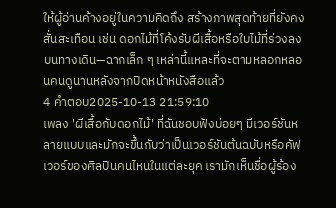ให้ผู้อ่านค้างอยู่ในความคิดถึง สร้างภาพสุดท้ายที่ยังคงสั่นสะเทือน เช่น ดอกไม้ที่โค้งรับผีเสื้อหรือใบไม้ที่ร่วงลงบนทางเดิน—ฉากเล็ก ๆ เหล่านี้แหละที่จะตามหลอกหลอนคนดูนานหลังจากปิดหน้าหนังสือแล้ว
4 คำตอบ2025-10-13 21:59:10
เพลง 'ผีเสื้อกับดอกไม้' ที่ฉันชอบฟังบ่อยๆ มีเวอร์ชันหลายแบบและมักจะขึ้นกับว่าเป็นเวอร์ชันต้นฉบับหรือคัฟเวอร์ของศิลปินคนไหนในแต่ละยุค เรามักเห็นชื่อผู้ร้อง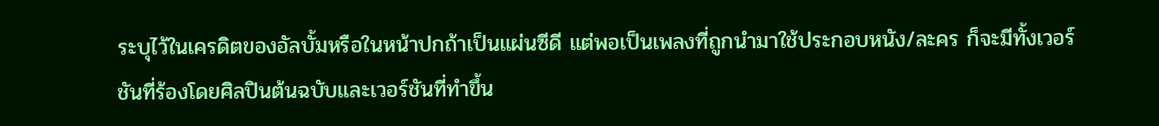ระบุไว้ในเครดิตของอัลบั้มหรือในหน้าปกถ้าเป็นแผ่นซีดี แต่พอเป็นเพลงที่ถูกนำมาใช้ประกอบหนัง/ละคร ก็จะมีทั้งเวอร์ชันที่ร้องโดยศิลปินต้นฉบับและเวอร์ชันที่ทำขึ้น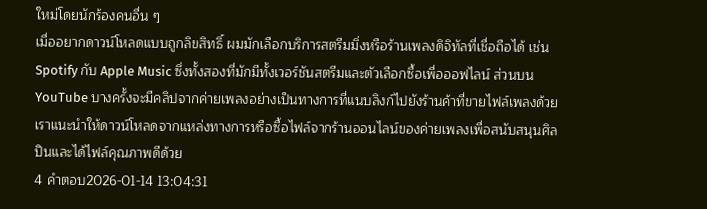ใหม่โดยนักร้องคนอื่น ๆ
เมื่ออยากดาวน์โหลดแบบถูกลิขสิทธิ์ ผมมักเลือกบริการสตรีมมิ่งหรือร้านเพลงดิจิทัลที่เชื่อถือได้ เช่น Spotify กับ Apple Music ซึ่งทั้งสองที่มักมีทั้งเวอร์ชันสตรีมและตัวเลือกซื้อเพื่อออฟไลน์ ส่วนบน YouTube บางครั้งจะมีคลิปจากค่ายเพลงอย่างเป็นทางการที่แนบลิงก์ไปยังร้านค้าที่ขายไฟล์เพลงด้วย เราแนะนำให้ดาวน์โหลดจากแหล่งทางการหรือซื้อไฟล์จากร้านออนไลน์ของค่ายเพลงเพื่อสนับสนุนศิลปินและได้ไฟล์คุณภาพดีด้วย
4 คำตอบ2026-01-14 13:04:31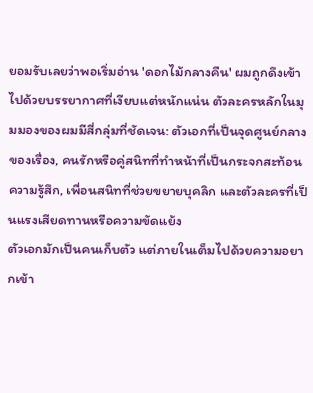ยอมรับเลยว่าพอเริ่มอ่าน 'ดอกไม้กลางคืน' ผมถูกดึงเข้าไปด้วยบรรยากาศที่เงียบแต่หนักแน่น ตัวละครหลักในมุมมองของผมมีสี่กลุ่มที่ชัดเจน: ตัวเอกที่เป็นจุดศูนย์กลางของเรื่อง, คนรักหรือคู่สนิทที่ทำหน้าที่เป็นกระจกสะท้อนความรู้สึก, เพื่อนสนิทที่ช่วยขยายบุคลิก และตัวละครที่เป็นแรงเสียดทานหรือความขัดแย้ง
ตัวเอกมักเป็นคนเก็บตัว แต่ภายในเต็มไปด้วยความอยากเข้า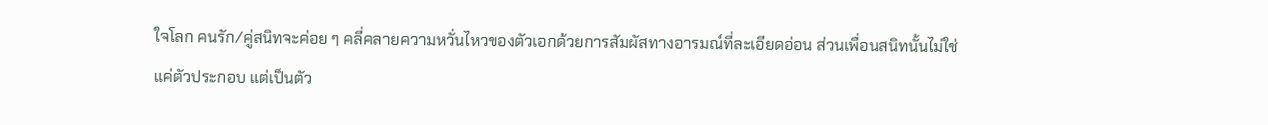ใจโลก คนรัก/คู่สนิทจะค่อย ๆ คลี่คลายความหวั่นไหวของตัวเอกด้วยการสัมผัสทางอารมณ์ที่ละเอียดอ่อน ส่วนเพื่อนสนิทนั้นไม่ใช่แค่ตัวประกอบ แต่เป็นตัว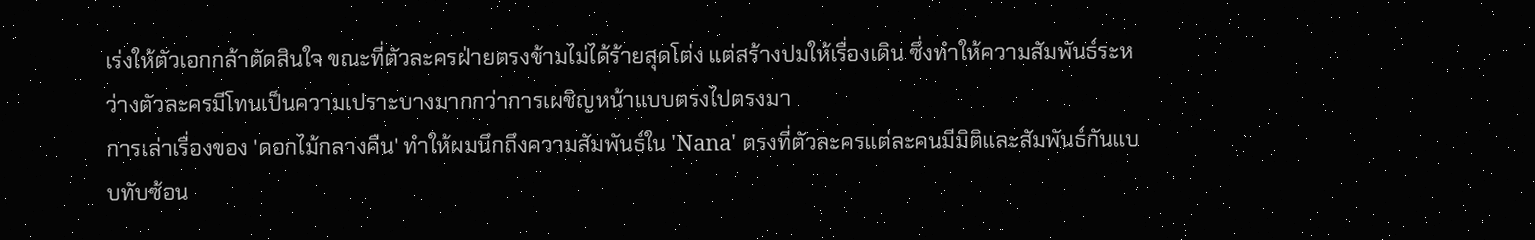เร่งให้ตัวเอกกล้าตัดสินใจ ขณะที่ตัวละครฝ่ายตรงข้ามไม่ได้ร้ายสุดโต่ง แต่สร้างปมให้เรื่องเดิน ซึ่งทำให้ความสัมพันธ์ระหว่างตัวละครมีโทนเป็นความเปราะบางมากกว่าการเผชิญหน้าแบบตรงไปตรงมา
การเล่าเรื่องของ 'ดอกไม้กลางคืน' ทำให้ผมนึกถึงความสัมพันธ์ใน 'Nana' ตรงที่ตัวละครแต่ละคนมีมิติและสัมพันธ์กันแบบทับซ้อน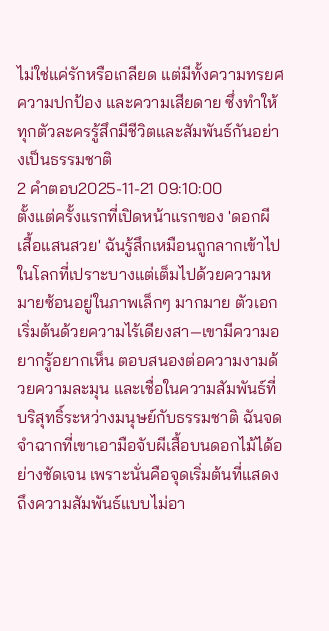ไม่ใช่แค่รักหรือเกลียด แต่มีทั้งความทรยศ ความปกป้อง และความเสียดาย ซึ่งทำให้ทุกตัวละครรู้สึกมีชีวิตและสัมพันธ์กันอย่างเป็นธรรมชาติ
2 คำตอบ2025-11-21 09:10:00
ตั้งแต่ครั้งแรกที่เปิดหน้าแรกของ 'ดอกผีเสื้อแสนสวย' ฉันรู้สึกเหมือนถูกลากเข้าไปในโลกที่เปราะบางแต่เต็มไปด้วยความหมายซ้อนอยู่ในภาพเล็กๆ มากมาย ตัวเอกเริ่มต้นด้วยความไร้เดียงสา—เขามีความอยากรู้อยากเห็น ตอบสนองต่อความงามด้วยความละมุน และเชื่อในความสัมพันธ์ที่บริสุทธิ์ระหว่างมนุษย์กับธรรมชาติ ฉันจดจำฉากที่เขาเอามือจับผีเสื้อบนดอกไม้ได้อย่างชัดเจน เพราะนั่นคือจุดเริ่มต้นที่แสดงถึงความสัมพันธ์แบบไม่อา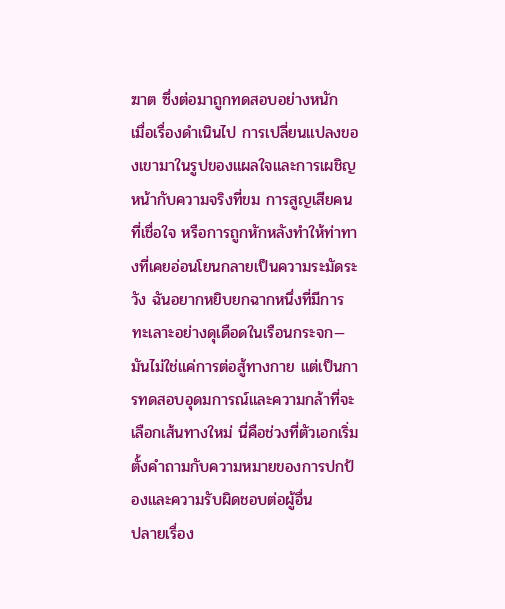ฆาต ซึ่งต่อมาถูกทดสอบอย่างหนัก
เมื่อเรื่องดำเนินไป การเปลี่ยนแปลงของเขามาในรูปของแผลใจและการเผชิญหน้ากับความจริงที่ขม การสูญเสียคนที่เชื่อใจ หรือการถูกหักหลังทำให้ท่าทางที่เคยอ่อนโยนกลายเป็นความระมัดระวัง ฉันอยากหยิบยกฉากหนึ่งที่มีการทะเลาะอย่างดุเดือดในเรือนกระจก—มันไม่ใช่แค่การต่อสู้ทางกาย แต่เป็นการทดสอบอุดมการณ์และความกล้าที่จะเลือกเส้นทางใหม่ นี่คือช่วงที่ตัวเอกเริ่มตั้งคำถามกับความหมายของการปกป้องและความรับผิดชอบต่อผู้อื่น
ปลายเรื่อง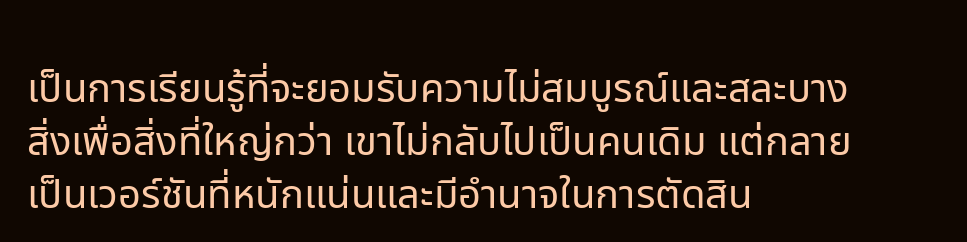เป็นการเรียนรู้ที่จะยอมรับความไม่สมบูรณ์และสละบางสิ่งเพื่อสิ่งที่ใหญ่กว่า เขาไม่กลับไปเป็นคนเดิม แต่กลายเป็นเวอร์ชันที่หนักแน่นและมีอำนาจในการตัดสิน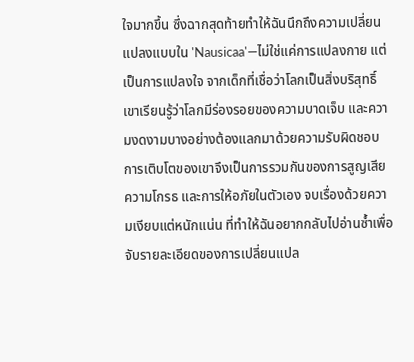ใจมากขึ้น ซึ่งฉากสุดท้ายทำให้ฉันนึกถึงความเปลี่ยนแปลงแบบใน 'Nausicaa'—ไม่ใช่แค่การแปลงกาย แต่เป็นการแปลงใจ จากเด็กที่เชื่อว่าโลกเป็นสิ่งบริสุทธิ์ เขาเรียนรู้ว่าโลกมีร่องรอยของความบาดเจ็บ และความงดงามบางอย่างต้องแลกมาด้วยความรับผิดชอบ การเติบโตของเขาจึงเป็นการรวมกันของการสูญเสีย ความโกรธ และการให้อภัยในตัวเอง จบเรื่องด้วยความเงียบแต่หนักแน่น ที่ทำให้ฉันอยากกลับไปอ่านซ้ำเพื่อจับรายละเอียดของการเปลี่ยนแปล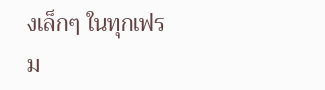งเล็กๆ ในทุกเฟรม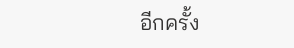อีกครั้ง